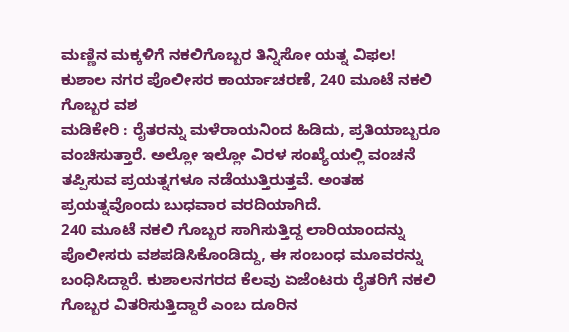ಮಣ್ಣಿನ ಮಕ್ಕಳಿಗೆ ನಕಲಿಗೊಬ್ಬರ ತಿನ್ನಿಸೋ ಯತ್ನ ವಿಫಲ!
ಕುಶಾಲ ನಗರ ಪೊಲೀಸರ ಕಾರ್ಯಾಚರಣೆ, 240 ಮೂಟೆ ನಕಲಿ ಗೊಬ್ಬರ ವಶ
ಮಡಿಕೇರಿ : ರೈತರನ್ನು ಮಳೆರಾಯನಿಂದ ಹಿಡಿದು, ಪ್ರತಿಯಾಬ್ಬರೂ ವಂಚಿಸುತ್ತಾರೆ. ಅಲ್ಲೋ ಇಲ್ಲೋ ವಿರಳ ಸಂಖ್ಯೆಯಲ್ಲಿ ವಂಚನೆ ತಪ್ಪಿಸುವ ಪ್ರಯತ್ನಗಳೂ ನಡೆಯುತ್ತಿರುತ್ತವೆ. ಅಂತಹ ಪ್ರಯತ್ನವೊಂದು ಬುಧವಾರ ವರದಿಯಾಗಿದೆ.
240 ಮೂಟೆ ನಕಲಿ ಗೊಬ್ಬರ ಸಾಗಿಸುತ್ತಿದ್ದ ಲಾರಿಯಾಂದನ್ನು ಪೊಲೀಸರು ವಶಪಡಿಸಿಕೊಂಡಿದ್ದು, ಈ ಸಂಬಂಧ ಮೂವರನ್ನು ಬಂಧಿಸಿದ್ದಾರೆ. ಕುಶಾಲನಗರದ ಕೆಲವು ಏಜೆಂಟರು ರೈತರಿಗೆ ನಕಲಿ ಗೊಬ್ಬರ ವಿತರಿಸುತ್ತಿದ್ದಾರೆ ಎಂಬ ದೂರಿನ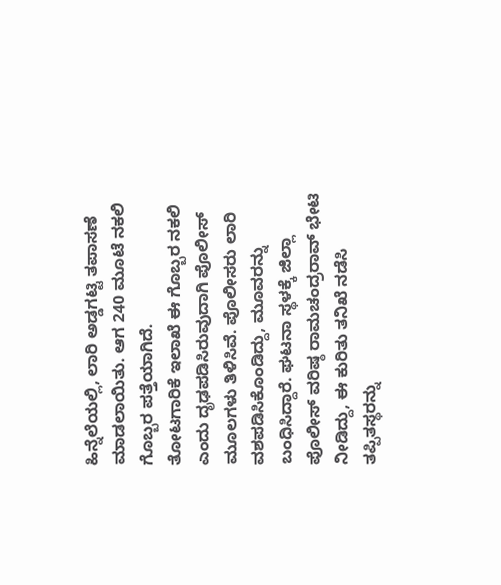ಹಿನ್ನೆಲೆಯಲ್ಲಿ, ಲಾರಿ ಅಡ್ಡಗಟ್ಟಿ ತಪಾಸಣೆ ಮಾಡಲಾಯಿತು. ಆಗ 240 ಮೂಟೆ ನಕಲಿ ಗೊಬ್ಬರ ಪತ್ತೆಯಾಗಿದೆ.
ತೋಟಗಾರಿಕೆ ಇಲಾಖೆ ಈ ಗೊಬ್ಬರ ನಕಲಿ ಎಂದು ದೃಢಪಡಿಸಿರುವುದಾಗಿ ಪೊಲೀಸ್ ಮೂಲಗಳು ತಿಳಿಸಿವೆ. ಪೊಲೀಸರು ಲಾರಿ ವಶಪಡಿಸಿಕೊಂಡಿದ್ದು, ಮೂವರನ್ನು ಬಂಧಿಸಿದ್ದಾರೆ. ಘಟನಾ ಸ್ಥಳಕ್ಕೆ ಜಿಲ್ಲಾ ಪೊಲೀಸ್ ವರಿಷ್ಠ ರಾಮಚಂದ್ರರಾವ್ ಭೇಟಿ ನೀಡಿದ್ದು, ಈ ಕುರಿತು ತನಿಖೆ ನಡೆಸಿ ತಪ್ಪಿತಸ್ಥರನ್ನು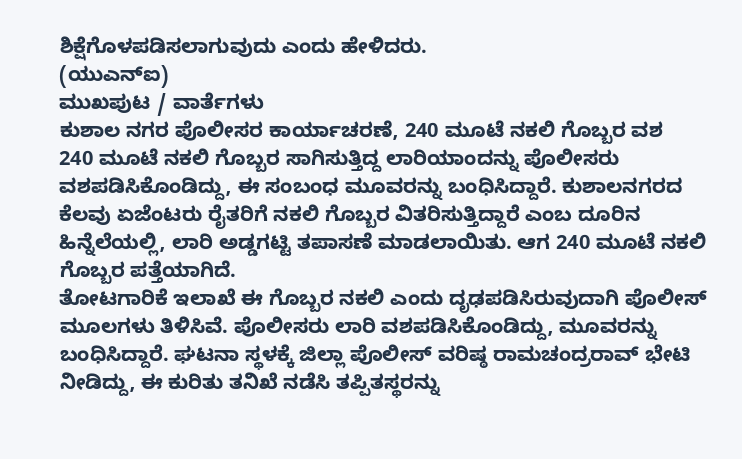ಶಿಕ್ಷೆಗೊಳಪಡಿಸಲಾಗುವುದು ಎಂದು ಹೇಳಿದರು.
(ಯುಎನ್ಐ)
ಮುಖಪುಟ / ವಾರ್ತೆಗಳು
ಕುಶಾಲ ನಗರ ಪೊಲೀಸರ ಕಾರ್ಯಾಚರಣೆ, 240 ಮೂಟೆ ನಕಲಿ ಗೊಬ್ಬರ ವಶ
240 ಮೂಟೆ ನಕಲಿ ಗೊಬ್ಬರ ಸಾಗಿಸುತ್ತಿದ್ದ ಲಾರಿಯಾಂದನ್ನು ಪೊಲೀಸರು ವಶಪಡಿಸಿಕೊಂಡಿದ್ದು, ಈ ಸಂಬಂಧ ಮೂವರನ್ನು ಬಂಧಿಸಿದ್ದಾರೆ. ಕುಶಾಲನಗರದ ಕೆಲವು ಏಜೆಂಟರು ರೈತರಿಗೆ ನಕಲಿ ಗೊಬ್ಬರ ವಿತರಿಸುತ್ತಿದ್ದಾರೆ ಎಂಬ ದೂರಿನ ಹಿನ್ನೆಲೆಯಲ್ಲಿ, ಲಾರಿ ಅಡ್ಡಗಟ್ಟಿ ತಪಾಸಣೆ ಮಾಡಲಾಯಿತು. ಆಗ 240 ಮೂಟೆ ನಕಲಿ ಗೊಬ್ಬರ ಪತ್ತೆಯಾಗಿದೆ.
ತೋಟಗಾರಿಕೆ ಇಲಾಖೆ ಈ ಗೊಬ್ಬರ ನಕಲಿ ಎಂದು ದೃಢಪಡಿಸಿರುವುದಾಗಿ ಪೊಲೀಸ್ ಮೂಲಗಳು ತಿಳಿಸಿವೆ. ಪೊಲೀಸರು ಲಾರಿ ವಶಪಡಿಸಿಕೊಂಡಿದ್ದು, ಮೂವರನ್ನು ಬಂಧಿಸಿದ್ದಾರೆ. ಘಟನಾ ಸ್ಥಳಕ್ಕೆ ಜಿಲ್ಲಾ ಪೊಲೀಸ್ ವರಿಷ್ಠ ರಾಮಚಂದ್ರರಾವ್ ಭೇಟಿ ನೀಡಿದ್ದು, ಈ ಕುರಿತು ತನಿಖೆ ನಡೆಸಿ ತಪ್ಪಿತಸ್ಥರನ್ನು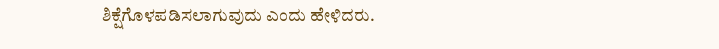ಶಿಕ್ಷೆಗೊಳಪಡಿಸಲಾಗುವುದು ಎಂದು ಹೇಳಿದರು.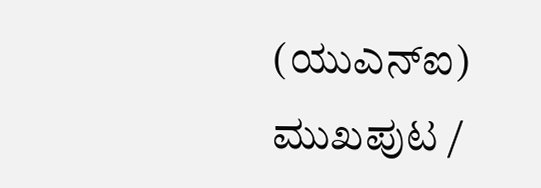(ಯುಎನ್ಐ)
ಮುಖಪುಟ /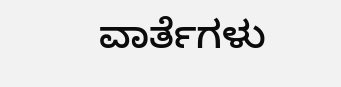ವಾರ್ತೆಗಳು